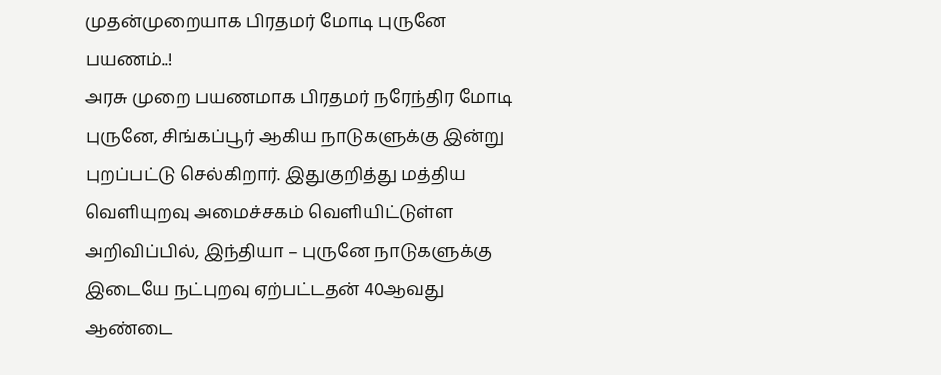முதன்முறையாக பிரதமர் மோடி புருனே பயணம்..!
அரசு முறை பயணமாக பிரதமர் நரேந்திர மோடி புருனே, சிங்கப்பூர் ஆகிய நாடுகளுக்கு இன்று புறப்பட்டு செல்கிறார். இதுகுறித்து மத்திய வெளியுறவு அமைச்சகம் வெளியிட்டுள்ள அறிவிப்பில், இந்தியா – புருனே நாடுகளுக்கு இடையே நட்புறவு ஏற்பட்டதன் 40ஆவது ஆண்டை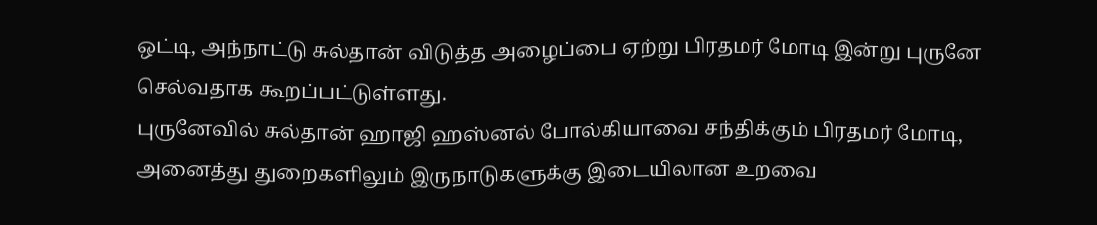ஒட்டி, அந்நாட்டு சுல்தான் விடுத்த அழைப்பை ஏற்று பிரதமர் மோடி இன்று புருனே செல்வதாக கூறப்பட்டுள்ளது.
புருனேவில் சுல்தான் ஹாஜி ஹஸ்னல் போல்கியாவை சந்திக்கும் பிரதமர் மோடி, அனைத்து துறைகளிலும் இருநாடுகளுக்கு இடையிலான உறவை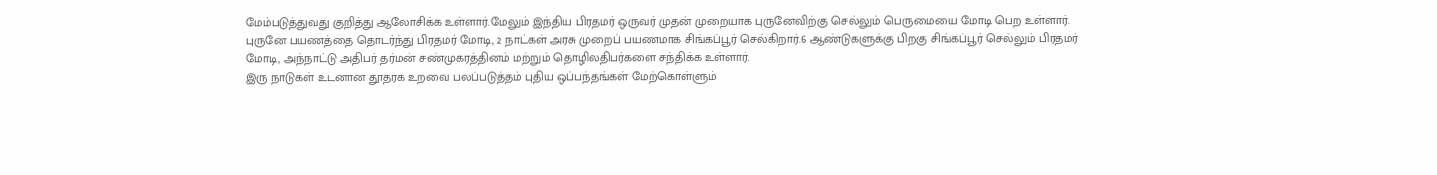மேம்படுத்துவது குறித்து ஆலோசிக்க உள்ளார்.மேலும் இந்திய பிரதமர் ஒருவர் முதன் முறையாக புருனேவிற்கு செல்லும் பெருமையை மோடி பெற உள்ளார்.
புருனே பயணத்தை தொடர்ந்து பிரதமர் மோடி, 2 நாட்கள் அரசு முறைப் பயணமாக சிங்கப்பூர் செல்கிறார்.6 ஆண்டுகளுக்கு பிறகு சிங்கப்பூர் செல்லும் பிரதமர் மோடி, அந்நாட்டு அதிபர் தர்மன் சண்முகரத்தினம் மற்றும் தொழிலதிபர்களை சந்திக்க உள்ளார்.
இரு நாடுகள் உடனான தூதரக உறவை பலப்படுத்தம் புதிய ஒப்பந்தங்கள் மேற்கொள்ளும்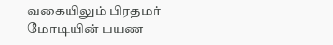வகையிலும் பிரதமர் மோடியின் பயண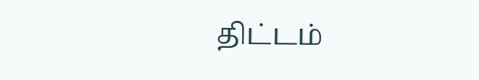திட்டம்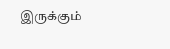இருக்கும்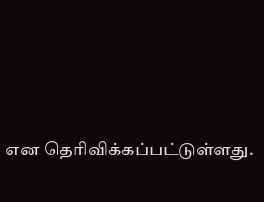என தெரிவிக்கப்பட்டுள்ளது.